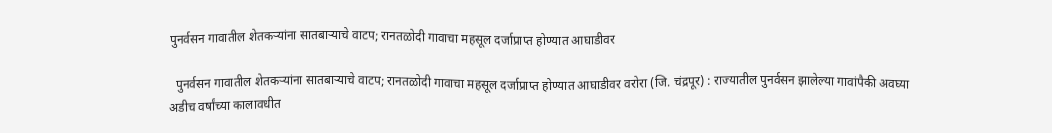पुनर्वसन गावातील शेतकऱ्यांना सातबाऱ्याचे वाटप; रानतळोदी गावाचा महसूल दर्जाप्राप्त होण्यात आघाडीवर

  पुनर्वसन गावातील शेतकऱ्यांना सातबाऱ्याचे वाटप; रानतळोदी गावाचा महसूल दर्जाप्राप्त होण्यात आघाडीवर वरोरा (जि. चंद्रपूर) : राज्यातील पुनर्वसन झालेल्या गावांपैकी अवघ्या अडीच वर्षांच्या कालावधीत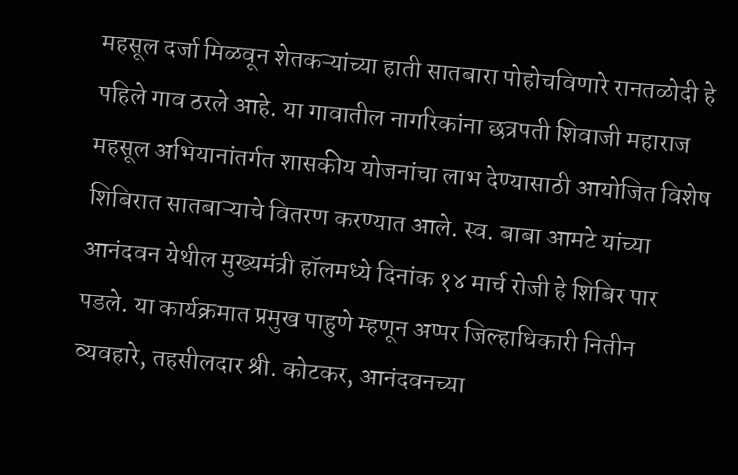महसूल दर्जा मिळवून शेतकऱ्यांच्या हाती सातबारा पोहोचविणारे रानतळोदी हे पहिले गाव ठरले आहे. या गावातील नागरिकांना छत्रपती शिवाजी महाराज महसूल अभियानांतर्गत शासकीय योजनांचा लाभ देण्यासाठी आयोजित विशेष शिबिरात सातबाऱ्याचे वितरण करण्यात आले. स्व. बाबा आमटे यांच्या आनंदवन येथील मुख्यमंत्री हॉलमध्ये दिनांक १४ मार्च रोजी हे शिबिर पार पडले. या कार्यक्रमात प्रमुख पाहुणे म्हणून अप्पर जिल्हाधिकारी नितीन व्यवहारे, तहसीलदार श्री. कोटकर, आनंदवनच्या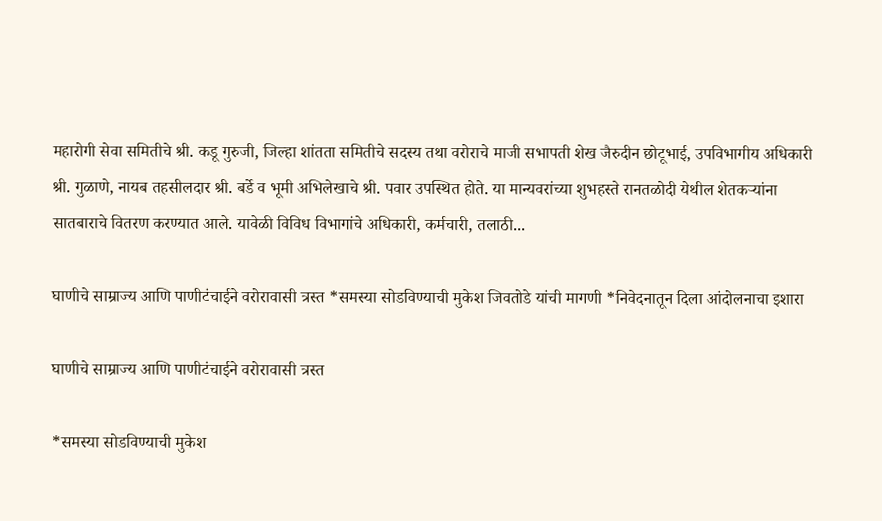महारोगी सेवा समितीचे श्री. कडू गुरुजी, जिल्हा शांतता समितीचे सदस्य तथा वरोराचे माजी सभापती शेख जैरुदीन छोटूभाई, उपविभागीय अधिकारी श्री. गुळाणे, नायब तहसीलदार श्री. बर्डे व भूमी अभिलेखाचे श्री. पवार उपस्थित होते. या मान्यवरांच्या शुभहस्ते रानतळोदी येथील शेतकऱ्यांना सातबाराचे वितरण करण्यात आले. यावेळी विविध विभागांचे अधिकारी, कर्मचारी, तलाठी...

घाणीचे साम्राज्य आणि पाणीटंचाईने वरोरावासी त्रस्त *समस्या सोडविण्याची मुकेश जिवतोडे यांची मागणी *निवेदनातून दिला आंदोलनाचा इशारा

घाणीचे साम्राज्य आणि पाणीटंचाईने वरोरावासी त्रस्त

*समस्या सोडविण्याची मुकेश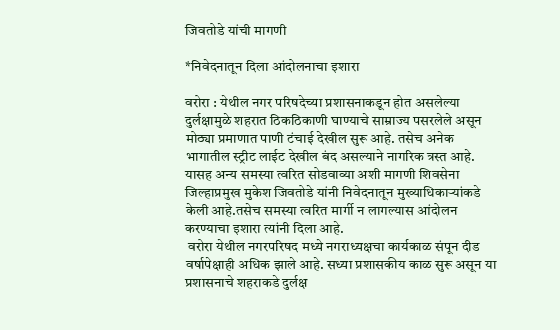जिवतोडे यांची मागणी

*निवेदनातून दिला आंदोलनाचा इशारा

वरोरा : येथील नगर परिषदेच्या प्रशासनाकडून होत असलेल्या दुर्लक्षामुळे शहरात ठिकठिकाणी घाण्याचे साम्राज्य पसरलेले असून मोठ्या प्रमाणात पाणी टंचाई देखील सुरू आहे. तसेच अनेक भागातील स्ट्रीट लाईट देखील बंद असल्याने नागरिक त्रस्त आहे. यासह अन्य समस्या त्वरित सोडवाव्या अशी मागणी शिवसेना जिल्हाप्रमुख मुकेश जिवतोडे यांनी निवेदनातून मुख्याधिकाऱ्यांकडे केली आहे.तसेच समस्या त्वरित मार्गी न लागल्यास आंदोलन करण्याचा इशारा त्यांनी दिला आहे.
 वरोरा येथील नगरपरिषद मध्ये नगराध्यक्षचा कार्यकाळ संपून दीड वर्षापेक्षाही अधिक झाले आहे. सध्या प्रशासकीय काळ सुरू असून या प्रशासनाचे शहराकडे दुर्लक्ष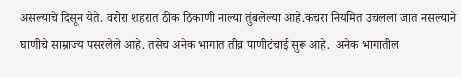असल्याचे दिसून येते. वरोरा शहरात ठीक ठिकाणी नाल्या तुंबलेल्या आहे.कचरा नियमित उचलला जात नसल्याने घाणीचे साम्राज्य पसरलेले आहे. तसेच अनेक भागात तीव्र पाणीटंचाई सुरू आहे.  अनेक भागातील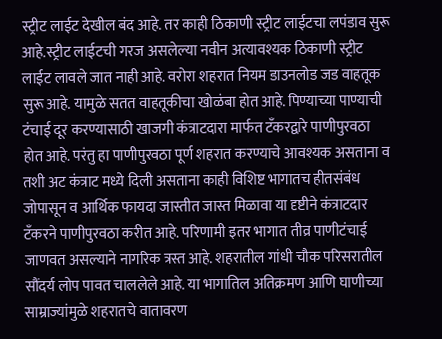स्ट्रीट लाईट देखील बंद आहे. तर काही ठिकाणी स्ट्रीट लाईटचा लपंडाव सुरू आहे.स्ट्रीट लाईटची गरज असलेल्या नवीन अत्यावश्यक ठिकाणी स्ट्रीट  लाईट लावले जात नाही आहे. वरोरा शहरात नियम डाउनलोड जड वाहतूक सुरू आहे. यामुळे सतत वाहतूकीचा खोळंबा होत आहे. पिण्याच्या पाण्याची टंचाई दूर करण्यासाठी खाजगी कंत्राटदारा मार्फत टँकरद्वारे पाणीपुरवठा होत आहे. परंतु हा पाणीपुरवठा पूर्ण शहरात करण्याचे आवश्यक असताना व तशी अट कंत्राट मध्ये दिली असताना काही विशिष्ट भागातच हीतसंबंध जोपासून व आर्थिक फायदा जास्तीत जास्त मिळावा या दृष्टीने कंत्राटदार टँकरने पाणीपुरवठा करीत आहे. परिणामी इतर भागात तीव्र पाणीटंचाई जाणवत असल्याने नागरिक त्रस्त आहे. शहरातील गांधी चौक परिसरातील सौंदर्य लोप पावत चाललेले आहे. या भागातिल अतिक्रमण आणि घाणीच्या साम्राज्यांमुळे शहरातचे वातावरण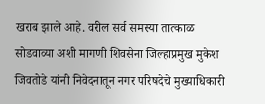खराब झाले आहे. वरील सर्व समस्या तात्काळ सोडवाव्या अशी मागणी शिवसेना जिल्हाप्रमुख मुकेश जिवतोडे यांनी निवेदनातून नगर परिषदेचे मुख्याधिकारी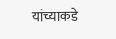यांच्याकडे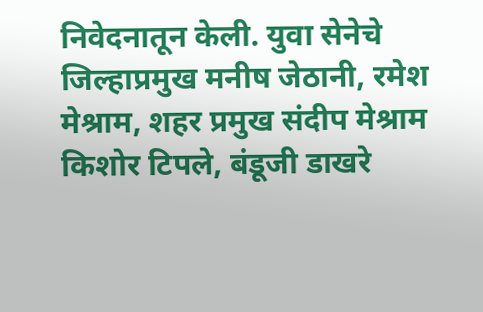निवेदनातून केली. युवा सेनेचे जिल्हाप्रमुख मनीष जेठानी, रमेश मेश्राम, शहर प्रमुख संदीप मेश्राम किशोर टिपले, बंडूजी डाखरे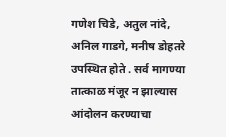गणेश चिडे, अतुल नांदे, अनिल गाडगे, मनीष डोहतरे उपस्थित होते . सर्व मागण्या तात्काळ मंजूर न झाल्यास आंदोलन करण्याचा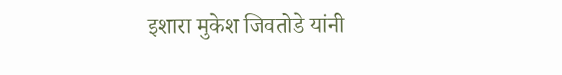इशारा मुकेश जिवतोडे यांनी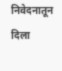निवेदनातून दिला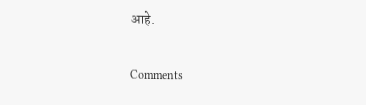आहे.

Comments